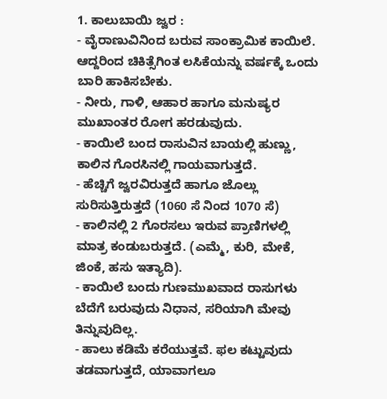1. ಕಾಲುಬಾಯಿ ಜ್ವರ :
- ವೈರಾಣುವಿನಿಂದ ಬರುವ ಸಾಂಕ್ರಾಮಿಕ ಕಾಯಿಲೆ. ಆದ್ದರಿಂದ ಚಿಕಿತ್ಸೆಗಿಂತ ಲಸಿಕೆಯನ್ನು ವರ್ಷಕ್ಕೆ ಒಂದು ಬಾರಿ ಹಾಕಿಸಬೇಕು.
- ನೀರು, ಗಾಳಿ, ಆಹಾರ ಹಾಗೂ ಮನುಷ್ಯರ ಮುಖಾಂತರ ರೋಗ ಹರಡುವುದು.
- ಕಾಯಿಲೆ ಬಂದ ರಾಸುವಿನ ಬಾಯಲ್ಲಿ ಹುಣ್ಣು, ಕಾಲಿನ ಗೊರಸಿನಲ್ಲಿ ಗಾಯವಾಗುತ್ತದೆ.
- ಹೆಚ್ಚಿಗೆ ಜ್ವರವಿರುತ್ತದೆ ಹಾಗೂ ಜೊಲ್ಲು ಸುರಿಸುತ್ತಿರುತ್ತದೆ (1060 ಸೆ ನಿಂದ 1070 ಸೆ)
- ಕಾಲಿನಲ್ಲಿ 2 ಗೊರಸಲು ಇರುವ ಪ್ರಾಣಿಗಳಲ್ಲಿ ಮಾತ್ರ ಕಂಡುಬರುತ್ತದೆ. (ಎಮ್ಮೆ, ಕುರಿ, ಮೇಕೆ, ಜಿಂಕೆ, ಹಸು ಇತ್ಯಾದಿ).
- ಕಾಯಿಲೆ ಬಂದು ಗುಣಮುಖವಾದ ರಾಸುಗಳು ಬೆದೆಗೆ ಬರುವುದು ನಿಧಾನ, ಸರಿಯಾಗಿ ಮೇವು ತಿನ್ನುವುದಿಲ್ಲ.
- ಹಾಲು ಕಡಿಮೆ ಕರೆಯುತ್ತವೆ. ಫಲ ಕಟ್ಟುವುದು ತಡವಾಗುತ್ತದೆ, ಯಾವಾಗಲೂ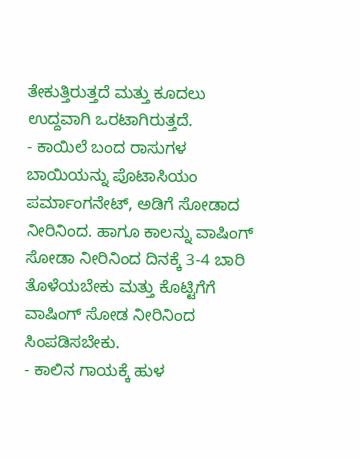ತೇಕುತ್ತಿರುತ್ತದೆ ಮತ್ತು ಕೂದಲು ಉದ್ದವಾಗಿ ಒರಟಾಗಿರುತ್ತದೆ.
- ಕಾಯಿಲೆ ಬಂದ ರಾಸುಗಳ ಬಾಯಿಯನ್ನು ಪೊಟಾಸಿಯಂ ಪರ್ಮಾಂಗನೇಟ್, ಅಡಿಗೆ ಸೋಡಾದ ನೀರಿನಿಂದ. ಹಾಗೂ ಕಾಲನ್ನು ವಾಷಿಂಗ್ ಸೋಡಾ ನೀರಿನಿಂದ ದಿನಕ್ಕೆ 3-4 ಬಾರಿ ತೊಳೆಯಬೇಕು ಮತ್ತು ಕೊಟ್ಟಿಗೆಗೆ ವಾಷಿಂಗ್ ಸೋಡ ನೀರಿನಿಂದ ಸಿಂಪಡಿಸಬೇಕು.
- ಕಾಲಿನ ಗಾಯಕ್ಕೆ ಹುಳ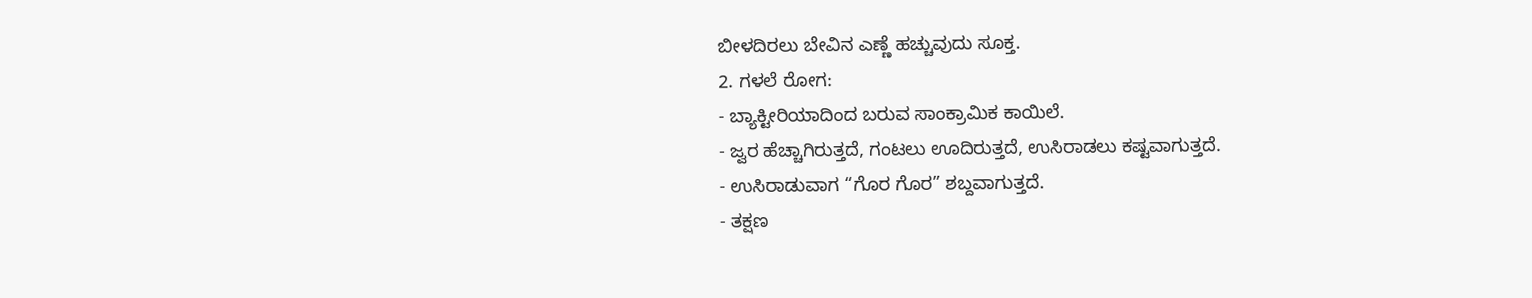ಬೀಳದಿರಲು ಬೇವಿನ ಎಣ್ಣೆ ಹಚ್ಚುವುದು ಸೂಕ್ತ.
2. ಗಳಲೆ ರೋಗ:
- ಬ್ಯಾಕ್ಟೀರಿಯಾದಿಂದ ಬರುವ ಸಾಂಕ್ರಾಮಿಕ ಕಾಯಿಲೆ.
- ಜ್ವರ ಹೆಚ್ಚಾಗಿರುತ್ತದೆ, ಗಂಟಲು ಊದಿರುತ್ತದೆ, ಉಸಿರಾಡಲು ಕಷ್ಟವಾಗುತ್ತದೆ.
- ಉಸಿರಾಡುವಾಗ “ಗೊರ ಗೊರ” ಶಬ್ದವಾಗುತ್ತದೆ.
- ತಕ್ಷಣ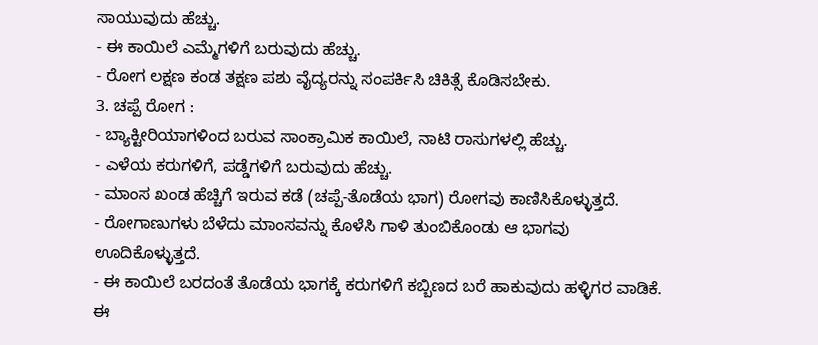ಸಾಯುವುದು ಹೆಚ್ಚು.
- ಈ ಕಾಯಿಲೆ ಎಮ್ಮೆಗಳಿಗೆ ಬರುವುದು ಹೆಚ್ಚು.
- ರೋಗ ಲಕ್ಷಣ ಕಂಡ ತಕ್ಷಣ ಪಶು ವೈದ್ಯರನ್ನು ಸಂಪರ್ಕಿಸಿ ಚಿಕಿತ್ಸೆ ಕೊಡಿಸಬೇಕು.
3. ಚಪ್ಪೆ ರೋಗ :
- ಬ್ಯಾಕ್ಟೀರಿಯಾಗಳಿಂದ ಬರುವ ಸಾಂಕ್ರಾಮಿಕ ಕಾಯಿಲೆ, ನಾಟಿ ರಾಸುಗಳಲ್ಲಿ ಹೆಚ್ಚು.
- ಎಳೆಯ ಕರುಗಳಿಗೆ, ಪಡ್ಡೆಗಳಿಗೆ ಬರುವುದು ಹೆಚ್ಚು.
- ಮಾಂಸ ಖಂಡ ಹೆಚ್ಚಿಗೆ ಇರುವ ಕಡೆ (ಚಪ್ಪೆ-ತೊಡೆಯ ಭಾಗ) ರೋಗವು ಕಾಣಿಸಿಕೊಳ್ಳುತ್ತದೆ.
- ರೋಗಾಣುಗಳು ಬೆಳೆದು ಮಾಂಸವನ್ನು ಕೊಳೆಸಿ ಗಾಳಿ ತುಂಬಿಕೊಂಡು ಆ ಭಾಗವು ಊದಿಕೊಳ್ಳುತ್ತದೆ.
- ಈ ಕಾಯಿಲೆ ಬರದಂತೆ ತೊಡೆಯ ಭಾಗಕ್ಕೆ ಕರುಗಳಿಗೆ ಕಬ್ಬಿಣದ ಬರೆ ಹಾಕುವುದು ಹಳ್ಳಿಗರ ವಾಡಿಕೆ. ಈ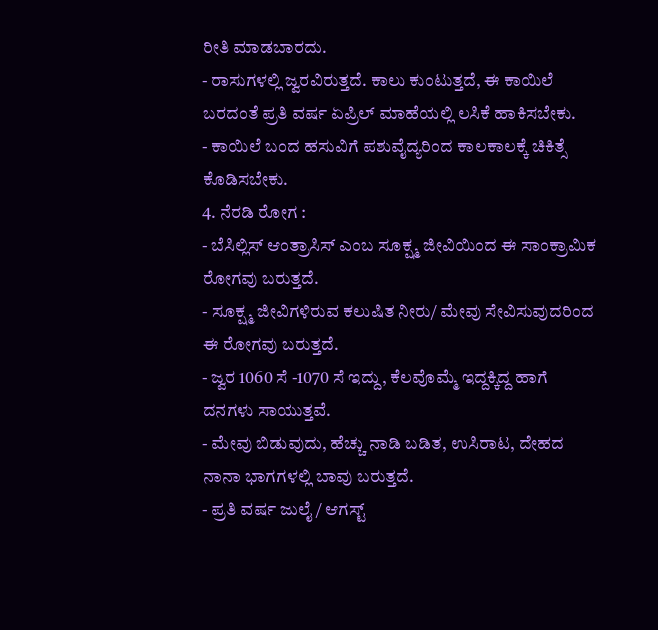ರೀತಿ ಮಾಡಬಾರದು.
- ರಾಸುಗಳಲ್ಲಿ ಜ್ವರವಿರುತ್ತದೆ. ಕಾಲು ಕುಂಟುತ್ತದೆ, ಈ ಕಾಯಿಲೆ ಬರದಂತೆ ಪ್ರತಿ ವರ್ಷ ಏಪ್ರಿಲ್ ಮಾಹೆಯಲ್ಲಿ ಲಸಿಕೆ ಹಾಕಿಸಬೇಕು.
- ಕಾಯಿಲೆ ಬಂದ ಹಸುವಿಗೆ ಪಶುವೈದ್ಯರಿಂದ ಕಾಲಕಾಲಕ್ಕೆ ಚಿಕಿತ್ಸೆ ಕೊಡಿಸಬೇಕು.
4. ನೆರಡಿ ರೋಗ :
- ಬೆಸಿಲ್ಲಿಸ್ ಆಂತ್ರಾಸಿಸ್ ಎಂಬ ಸೂಕ್ಷ್ಮ ಜೀವಿಯಿಂದ ಈ ಸಾಂಕ್ರಾಮಿಕ ರೋಗವು ಬರುತ್ತದೆ.
- ಸೂಕ್ಷ್ಮ ಜೀವಿಗಳಿರುವ ಕಲುಷಿತ ನೀರು/ ಮೇವು ಸೇವಿಸುವುದರಿಂದ ಈ ರೋಗವು ಬರುತ್ತದೆ.
- ಜ್ವರ 1060 ಸೆ -1070 ಸೆ ಇದ್ದು, ಕೆಲವೊಮ್ಮೆ ಇದ್ದಕ್ಕಿದ್ದ ಹಾಗೆ ದನಗಳು ಸಾಯುತ್ತವೆ.
- ಮೇವು ಬಿಡುವುದು, ಹೆಚ್ಚು ನಾಡಿ ಬಡಿತ, ಉಸಿರಾಟ, ದೇಹದ ನಾನಾ ಭಾಗಗಳಲ್ಲಿ ಬಾವು ಬರುತ್ತದೆ.
- ಪ್ರತಿ ವರ್ಷ ಜುಲೈ / ಆಗಸ್ಟ್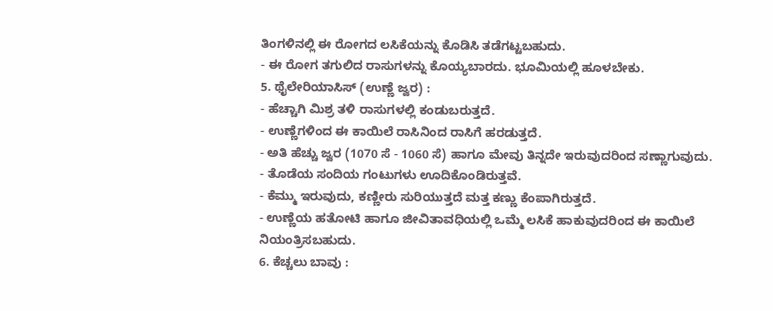ತಿಂಗಳಿನಲ್ಲಿ ಈ ರೋಗದ ಲಸಿಕೆಯನ್ನು ಕೊಡಿಸಿ ತಡೆಗಟ್ಟಬಹುದು.
- ಈ ರೋಗ ತಗುಲಿದ ರಾಸುಗಳನ್ನು ಕೊಯ್ಯಬಾರದು. ಭೂಮಿಯಲ್ಲಿ ಹೂಳಬೇಕು.
5. ಥೈಲೇರಿಯಾಸಿಸ್ (ಉಣ್ಣೆ ಜ್ವರ) :
- ಹೆಚ್ಚಾಗಿ ಮಿಶ್ರ ತಳಿ ರಾಸುಗಳಲ್ಲಿ ಕಂಡುಬರುತ್ತದೆ.
- ಉಣ್ಣೆಗಳಿಂದ ಈ ಕಾಯಿಲೆ ರಾಸಿನಿಂದ ರಾಸಿಗೆ ಹರಡುತ್ತದೆ.
- ಅತಿ ಹೆಚ್ಚು ಜ್ವರ (1070 ಸೆ - 1060 ಸೆ) ಹಾಗೂ ಮೇವು ತಿನ್ನದೇ ಇರುವುದರಿಂದ ಸಣ್ಣಾಗುವುದು.
- ತೊಡೆಯ ಸಂದಿಯ ಗಂಟುಗಳು ಊದಿಕೊಂಡಿರುತ್ತವೆ.
- ಕೆಮ್ಮು ಇರುವುದು, ಕಣ್ಣೀರು ಸುರಿಯುತ್ತದೆ ಮತ್ತ ಕಣ್ಣು ಕೆಂಪಾಗಿರುತ್ತದೆ.
- ಉಣ್ಣೆಯ ಹತೋಟಿ ಹಾಗೂ ಜೀವಿತಾವಧಿಯಲ್ಲಿ ಒಮ್ಮೆ ಲಸಿಕೆ ಹಾಕುವುದರಿಂದ ಈ ಕಾಯಿಲೆ ನಿಯಂತ್ರಿಸಬಹುದು.
6. ಕೆಚ್ಚಲು ಬಾವು :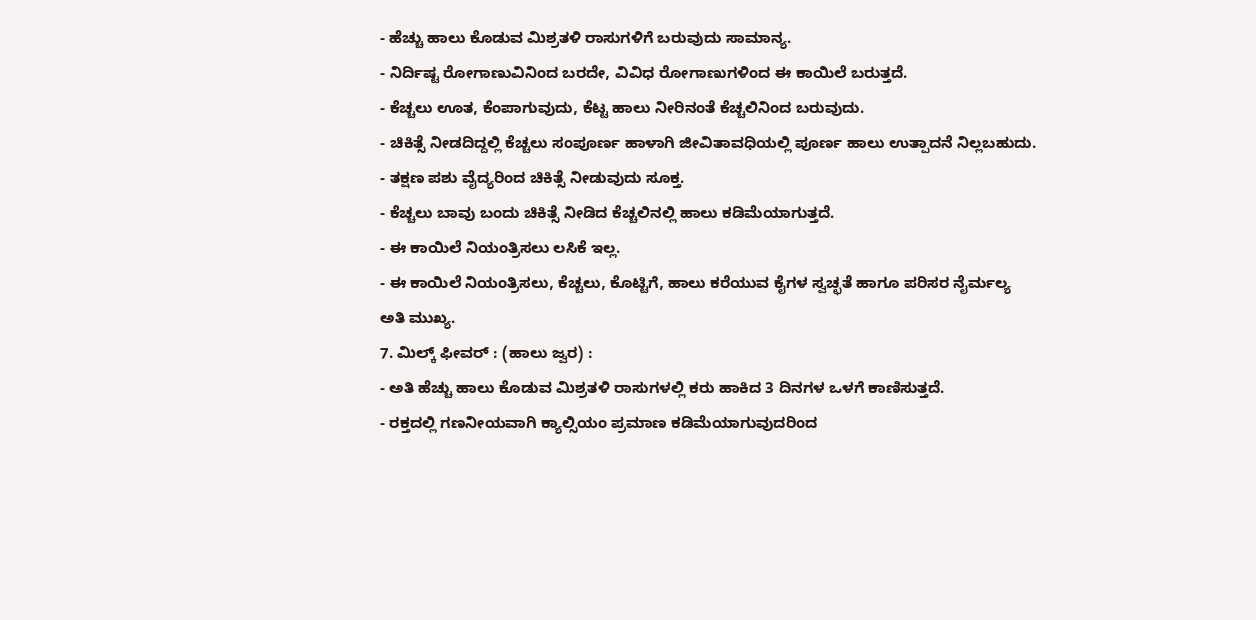- ಹೆಚ್ಚು ಹಾಲು ಕೊಡುವ ಮಿಶ್ರತಳಿ ರಾಸುಗಳಿಗೆ ಬರುವುದು ಸಾಮಾನ್ಯ.
- ನಿರ್ದಿಷ್ಟ ರೋಗಾಣುವಿನಿಂದ ಬರದೇ, ವಿವಿಧ ರೋಗಾಣುಗಳಿಂದ ಈ ಕಾಯಿಲೆ ಬರುತ್ತದೆ.
- ಕೆಚ್ಚಲು ಊತ, ಕೆಂಪಾಗುವುದು, ಕೆಟ್ಟ ಹಾಲು ನೀರಿನಂತೆ ಕೆಚ್ಚಲಿನಿಂದ ಬರುವುದು.
- ಚಿಕಿತ್ಸೆ ನೀಡದಿದ್ದಲ್ಲಿ ಕೆಚ್ಚಲು ಸಂಪೂರ್ಣ ಹಾಳಾಗಿ ಜೀವಿತಾವಧಿಯಲ್ಲಿ ಪೂರ್ಣ ಹಾಲು ಉತ್ಪಾದನೆ ನಿಲ್ಲಬಹುದು.
- ತಕ್ಷಣ ಪಶು ವೈದ್ಯರಿಂದ ಚಿಕಿತ್ಸೆ ನೀಡುವುದು ಸೂಕ್ತ.
- ಕೆಚ್ಚಲು ಬಾವು ಬಂದು ಚಿಕಿತ್ಸೆ ನೀಡಿದ ಕೆಚ್ಚಲಿನಲ್ಲಿ ಹಾಲು ಕಡಿಮೆಯಾಗುತ್ತದೆ.
- ಈ ಕಾಯಿಲೆ ನಿಯಂತ್ರಿಸಲು ಲಸಿಕೆ ಇಲ್ಲ.
- ಈ ಕಾಯಿಲೆ ನಿಯಂತ್ರಿಸಲು, ಕೆಚ್ಚಲು, ಕೊಟ್ಟಿಗೆ, ಹಾಲು ಕರೆಯುವ ಕೈಗಳ ಸ್ವಚ್ಛತೆ ಹಾಗೂ ಪರಿಸರ ನೈರ್ಮಲ್ಯ ಅತಿ ಮುಖ್ಯ.
7. ಮಿಲ್ಕ್ ಫೀವರ್ : (ಹಾಲು ಜ್ವರ) :
- ಅತಿ ಹೆಚ್ಚು ಹಾಲು ಕೊಡುವ ಮಿಶ್ರತಳಿ ರಾಸುಗಳಲ್ಲಿ ಕರು ಹಾಕಿದ 3 ದಿನಗಳ ಒಳಗೆ ಕಾಣಿಸುತ್ತದೆ.
- ರಕ್ತದಲ್ಲಿ ಗಣನೀಯವಾಗಿ ಕ್ಯಾಲ್ಸಿಯಂ ಪ್ರಮಾಣ ಕಡಿಮೆಯಾಗುವುದರಿಂದ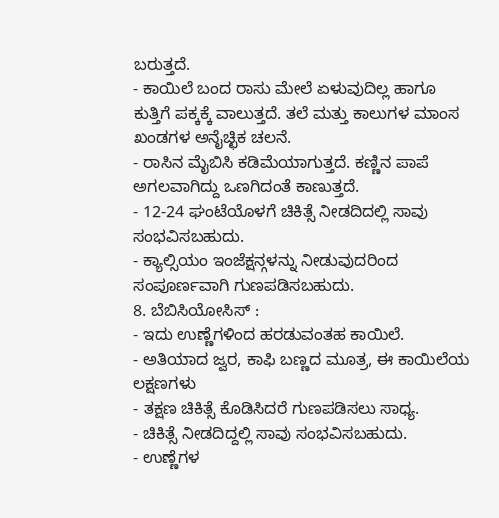ಬರುತ್ತದೆ.
- ಕಾಯಿಲೆ ಬಂದ ರಾಸು ಮೇಲೆ ಏಳುವುದಿಲ್ಲ ಹಾಗೂ ಕುತ್ತಿಗೆ ಪಕ್ಕಕ್ಕೆ ವಾಲುತ್ತದೆ. ತಲೆ ಮತ್ತು ಕಾಲುಗಳ ಮಾಂಸ ಖಂಡಗಳ ಅನೈಚ್ಛಿಕ ಚಲನೆ.
- ರಾಸಿನ ಮೈಬಿಸಿ ಕಡಿಮೆಯಾಗುತ್ತದೆ. ಕಣ್ಣಿನ ಪಾಪೆ ಅಗಲವಾಗಿದ್ದು ಒಣಗಿದಂತೆ ಕಾಣುತ್ತದೆ.
- 12-24 ಘಂಟೆಯೊಳಗೆ ಚಿಕಿತ್ಸೆ ನೀಡದಿದಲ್ಲಿ ಸಾವು ಸಂಭವಿಸಬಹುದು.
- ಕ್ಯಾಲ್ಸಿಯಂ ಇಂಜೆಕ್ಷನ್ಗಳನ್ನು ನೀಡುವುದರಿಂದ ಸಂಪೂರ್ಣವಾಗಿ ಗುಣಪಡಿಸಬಹುದು.
8. ಬೆಬಿಸಿಯೋಸಿಸ್ :
- ಇದು ಉಣ್ಣೆಗಳಿಂದ ಹರಡುವಂತಹ ಕಾಯಿಲೆ.
- ಅತಿಯಾದ ಜ್ವರ, ಕಾಫಿ ಬಣ್ಣದ ಮೂತ್ರ, ಈ ಕಾಯಿಲೆಯ ಲಕ್ಷಣಗಳು
- ತಕ್ಷಣ ಚಿಕಿತ್ಸೆ ಕೊಡಿಸಿದರೆ ಗುಣಪಡಿಸಲು ಸಾಧ್ಯ.
- ಚಿಕಿತ್ಸೆ ನೀಡದಿದ್ದಲ್ಲಿ ಸಾವು ಸಂಭವಿಸಬಹುದು.
- ಉಣ್ಣೆಗಳ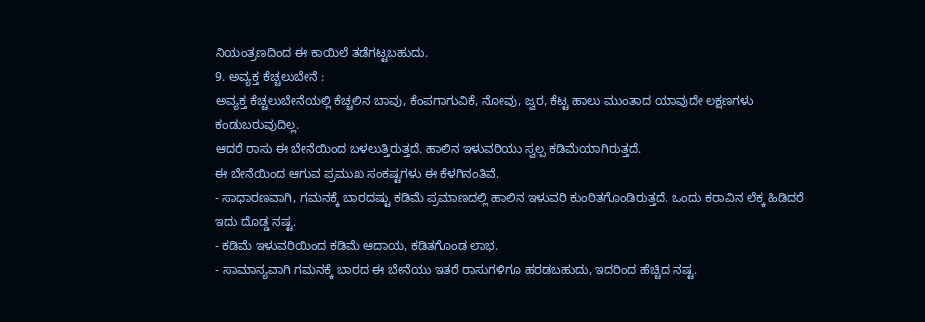ನಿಯಂತ್ರಣದಿಂದ ಈ ಕಾಯಿಲೆ ತಡೆಗಟ್ಟಬಹುದು.
9. ಅವ್ಯಕ್ತ ಕೆಚ್ಚಲುಬೇನೆ :
ಅವ್ಯಕ್ತ ಕೆಚ್ಚಲುಬೇನೆಯಲ್ಲಿ ಕೆಚ್ಚಲಿನ ಬಾವು, ಕೆಂಪಗಾಗುವಿಕೆ, ನೋವು, ಜ್ವರ, ಕೆಟ್ಟ ಹಾಲು ಮುಂತಾದ ಯಾವುದೇ ಲಕ್ಷಣಗಳು ಕಂಡುಬರುವುದಿಲ್ಲ.
ಆದರೆ ರಾಸು ಈ ಬೇನೆಯಿಂದ ಬಳಲುತ್ತಿರುತ್ತದೆ. ಹಾಲಿನ ಇಳುವರಿಯು ಸ್ವಲ್ಪ ಕಡಿಮೆಯಾಗಿರುತ್ತದೆ.
ಈ ಬೇನೆಯಿಂದ ಆಗುವ ಪ್ರಮುಖ ಸಂಕಷ್ಟಗಳು ಈ ಕೆಳಗಿನಂತಿವೆ.
- ಸಾಧಾರಣವಾಗಿ, ಗಮನಕ್ಕೆ ಬಾರದಷ್ಟು ಕಡಿಮೆ ಪ್ರಮಾಣದಲ್ಲಿ ಹಾಲಿನ ಇಳುವರಿ ಕುಂಠಿತಗೊಂಡಿರುತ್ತದೆ. ಒಂದು ಕರಾವಿನ ಲೆಕ್ಕ ಹಿಡಿದರೆ ಇದು ದೊಡ್ಡ ನಷ್ಟ.
- ಕಡಿಮೆ ಇಳುವರಿಯಿಂದ ಕಡಿಮೆ ಆದಾಯ, ಕಡಿತಗೊಂಡ ಲಾಭ.
- ಸಾಮಾನ್ಯವಾಗಿ ಗಮನಕ್ಕೆ ಬಾರದ ಈ ಬೇನೆಯು ಇತರೆ ರಾಸುಗಳಿಗೂ ಹರಡಬಹುದು, ಇದರಿಂದ ಹೆಚ್ಚಿದ ನಷ್ಟ.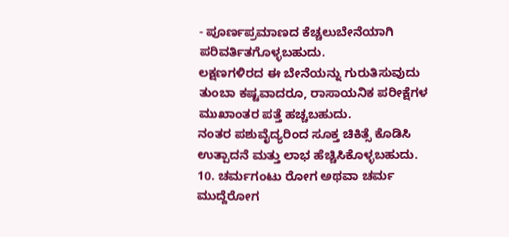- ಪೂರ್ಣಪ್ರಮಾಣದ ಕೆಚ್ಚಲುಬೇನೆಯಾಗಿ ಪರಿವರ್ತಿತಗೊಳ್ಳಬಹುದು.
ಲಕ್ಷಣಗಳಿರದ ಈ ಬೇನೆಯನ್ನು ಗುರುತಿಸುವುದು ತುಂಬಾ ಕಷ್ಟವಾದರೂ, ರಾಸಾಯನಿಕ ಪರೀಕ್ಷೆಗಳ ಮುಖಾಂತರ ಪತ್ತೆ ಹಚ್ಚಬಹುದು.
ನಂತರ ಪಶುವೈದ್ಯರಿಂದ ಸೂಕ್ತ ಚಿಕಿತ್ಸೆ ಕೊಡಿಸಿ ಉತ್ಪಾದನೆ ಮತ್ತು ಲಾಭ ಹೆಚ್ಚಿಸಿಕೊಳ್ಳಬಹುದು.
10. ಚರ್ಮಗಂಟು ರೋಗ ಅಥವಾ ಚರ್ಮ ಮುದ್ದೆರೋಗ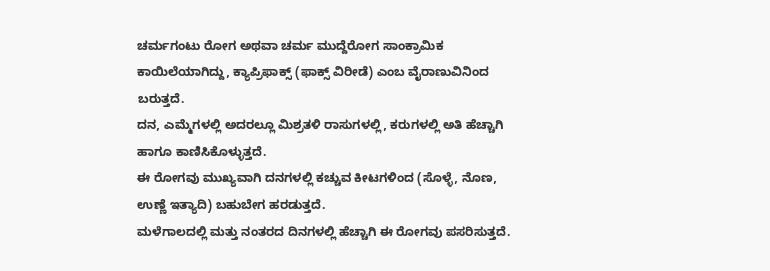ಚರ್ಮಗಂಟು ರೋಗ ಅಥವಾ ಚರ್ಮ ಮುದ್ದೆರೋಗ ಸಾಂಕ್ರಾಮಿಕ ಕಾಯಿಲೆಯಾಗಿದ್ದು, ಕ್ಯಾಪ್ರಿಫಾಕ್ಸ್ (ಫಾಕ್ಸ್ ವಿರೀಡೆ) ಎಂಬ ವೈರಾಣುವಿನಿಂದ ಬರುತ್ತದೆ.
ದನ, ಎಮ್ಮೆಗಳಲ್ಲಿ ಅದರಲ್ಲೂ ಮಿಶ್ರತಳಿ ರಾಸುಗಳಲ್ಲಿ, ಕರುಗಳಲ್ಲಿ ಅತಿ ಹೆಚ್ಚಾಗಿ ಹಾಗೂ ಕಾಣಿಸಿಕೊಳ್ಳುತ್ತದೆ.
ಈ ರೋಗವು ಮುಖ್ಯವಾಗಿ ದನಗಳಲ್ಲಿ ಕಚ್ಚುವ ಕೀಟಗಳಿಂದ (ಸೊಳ್ಳೆ, ನೊಣ, ಉಣ್ಣೆ ಇತ್ಯಾದಿ) ಬಹುಬೇಗ ಹರಡುತ್ತದೆ.
ಮಳೆಗಾಲದಲ್ಲಿ ಮತ್ತು ನಂತರದ ದಿನಗಳಲ್ಲಿ ಹೆಚ್ಚಾಗಿ ಈ ರೋಗವು ಪಸರಿಸುತ್ತದೆ.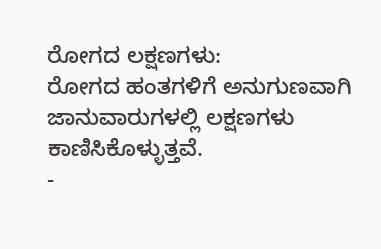ರೋಗದ ಲಕ್ಷಣಗಳು:
ರೋಗದ ಹಂತಗಳಿಗೆ ಅನುಗುಣವಾಗಿ ಜಾನುವಾರುಗಳಲ್ಲಿ ಲಕ್ಷಣಗಳು ಕಾಣಿಸಿಕೊಳ್ಳುತ್ತವೆ.
-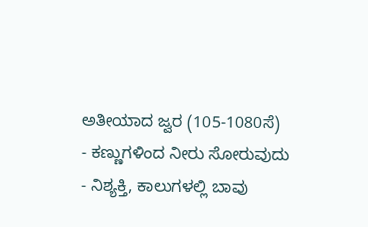ಅತೀಯಾದ ಜ್ವರ (105-1080ಸೆ)
- ಕಣ್ಣುಗಳಿಂದ ನೀರು ಸೋರುವುದು
- ನಿಶ್ಯಕ್ತಿ, ಕಾಲುಗಳಲ್ಲಿ ಬಾವು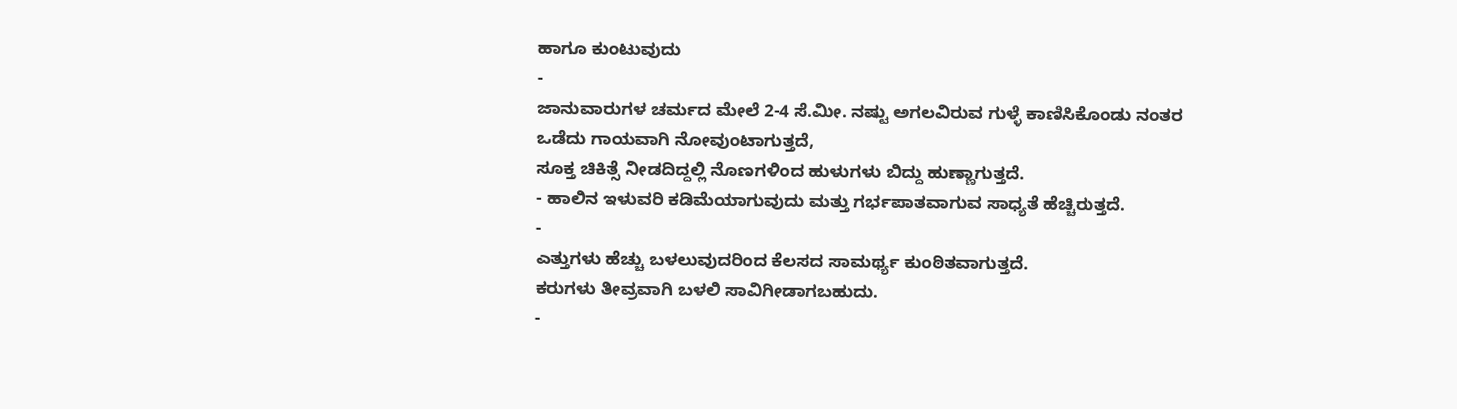ಹಾಗೂ ಕುಂಟುವುದು
-
ಜಾನುವಾರುಗಳ ಚರ್ಮದ ಮೇಲೆ 2-4 ಸೆ.ಮೀ. ನಷ್ಟು ಅಗಲವಿರುವ ಗುಳ್ಳೆ ಕಾಣಿಸಿಕೊಂಡು ನಂತರ ಒಡೆದು ಗಾಯವಾಗಿ ನೋವುಂಟಾಗುತ್ತದೆ,
ಸೂಕ್ತ ಚಿಕಿತ್ಸೆ ನೀಡದಿದ್ದಲ್ಲಿ ನೊಣಗಳಿಂದ ಹುಳುಗಳು ಬಿದ್ದು ಹುಣ್ಣಾಗುತ್ತದೆ.
- ಹಾಲಿನ ಇಳುವರಿ ಕಡಿಮೆಯಾಗುವುದು ಮತ್ತು ಗರ್ಭಪಾತವಾಗುವ ಸಾಧ್ಯತೆ ಹೆಚ್ಚಿರುತ್ತದೆ.
-
ಎತ್ತುಗಳು ಹೆಚ್ಚು ಬಳಲುವುದರಿಂದ ಕೆಲಸದ ಸಾಮರ್ಥ್ಯ ಕುಂಠಿತವಾಗುತ್ತದೆ.
ಕರುಗಳು ತೀವ್ರವಾಗಿ ಬಳಲಿ ಸಾವಿಗೀಡಾಗಬಹುದು.
-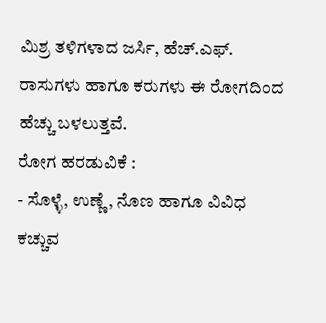ಮಿಶ್ರ ತಳಿಗಳಾದ ಜರ್ಸಿ, ಹೆಚ್.ಎಫ್. ರಾಸುಗಳು ಹಾಗೂ ಕರುಗಳು ಈ ರೋಗದಿಂದ ಹೆಚ್ಚು ಬಳಲುತ್ತವೆ.
ರೋಗ ಹರಡುವಿಕೆ :
- ಸೊಳ್ಳೆ, ಉಣ್ಣೆ, ನೊಣ ಹಾಗೂ ವಿವಿಧ ಕಚ್ಚುವ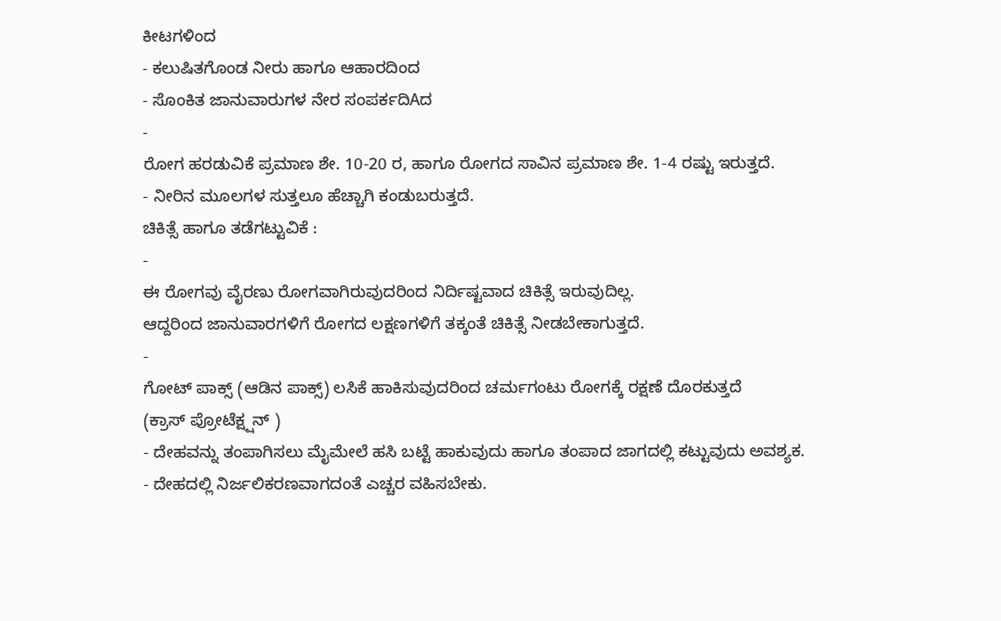ಕೀಟಗಳಿಂದ
- ಕಲುಷಿತಗೊಂಡ ನೀರು ಹಾಗೂ ಆಹಾರದಿಂದ
- ಸೊಂಕಿತ ಜಾನುವಾರುಗಳ ನೇರ ಸಂಪರ್ಕದಿAದ
-
ರೋಗ ಹರಡುವಿಕೆ ಪ್ರಮಾಣ ಶೇ. 10-20 ರ, ಹಾಗೂ ರೋಗದ ಸಾವಿನ ಪ್ರಮಾಣ ಶೇ. 1-4 ರಷ್ಟು ಇರುತ್ತದೆ.
- ನೀರಿನ ಮೂಲಗಳ ಸುತ್ತಲೂ ಹೆಚ್ಚಾಗಿ ಕಂಡುಬರುತ್ತದೆ.
ಚಿಕಿತ್ಸೆ ಹಾಗೂ ತಡೆಗಟ್ಟುವಿಕೆ :
-
ಈ ರೋಗವು ವೈರಣು ರೋಗವಾಗಿರುವುದರಿಂದ ನಿರ್ದಿಷ್ಟವಾದ ಚಿಕಿತ್ಸೆ ಇರುವುದಿಲ್ಲ.
ಆದ್ದರಿಂದ ಜಾನುವಾರಗಳಿಗೆ ರೋಗದ ಲಕ್ಷಣಗಳಿಗೆ ತಕ್ಕಂತೆ ಚಿಕಿತ್ಸೆ ನೀಡಬೇಕಾಗುತ್ತದೆ.
-
ಗೋಟ್ ಪಾಕ್ಸ್ (ಆಡಿನ ಪಾಕ್ಸ್) ಲಸಿಕೆ ಹಾಕಿಸುವುದರಿಂದ ಚರ್ಮಗಂಟು ರೋಗಕ್ಕೆ ರಕ್ಷಣೆ ದೊರಕುತ್ತದೆ
(ಕ್ರಾಸ್ ಪ್ರೋಟೆಕ್ಷ್ಷನ್ )
- ದೇಹವನ್ನು ತಂಪಾಗಿಸಲು ಮೈಮೇಲೆ ಹಸಿ ಬಟ್ಟೆ ಹಾಕುವುದು ಹಾಗೂ ತಂಪಾದ ಜಾಗದಲ್ಲಿ ಕಟ್ಟುವುದು ಅವಶ್ಯಕ.
- ದೇಹದಲ್ಲಿ ನಿರ್ಜಲಿಕರಣವಾಗದಂತೆ ಎಚ್ಚರ ವಹಿಸಬೇಕು.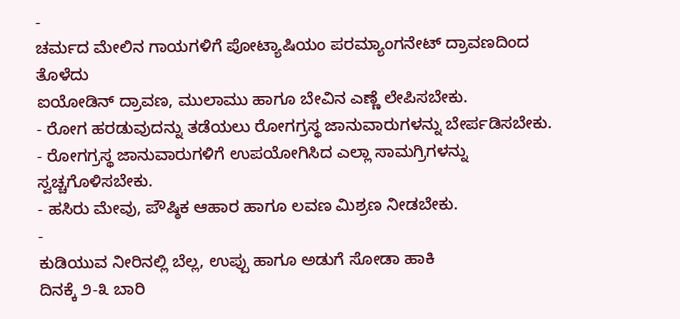-
ಚರ್ಮದ ಮೇಲಿನ ಗಾಯಗಳಿಗೆ ಪೋಟ್ಯಾಷಿಯಂ ಪರಮ್ಯಾಂಗನೇಟ್ ದ್ರಾವಣದಿಂದ ತೊಳೆದು
ಐಯೋಡಿನ್ ದ್ರಾವಣ, ಮುಲಾಮು ಹಾಗೂ ಬೇವಿನ ಎಣ್ಣೆ ಲೇಪಿಸಬೇಕು.
- ರೋಗ ಹರಡುವುದನ್ನು ತಡೆಯಲು ರೋಗಗ್ರಸ್ಥ ಜಾನುವಾರುಗಳನ್ನು ಬೇರ್ಪಡಿಸಬೇಕು.
- ರೋಗಗ್ರಸ್ಥ ಜಾನುವಾರುಗಳಿಗೆ ಉಪಯೋಗಿಸಿದ ಎಲ್ಲಾ ಸಾಮಗ್ರಿಗಳನ್ನು ಸ್ವಚ್ಚಗೊಳಿಸಬೇಕು.
- ಹಸಿರು ಮೇವು, ಪೌಷ್ಠಿಕ ಆಹಾರ ಹಾಗೂ ಲವಣ ಮಿಶ್ರಣ ನೀಡಬೇಕು.
-
ಕುಡಿಯುವ ನೀರಿನಲ್ಲಿ ಬೆಲ್ಲ, ಉಪ್ಪು ಹಾಗೂ ಅಡುಗೆ ಸೋಡಾ ಹಾಕಿ
ದಿನಕ್ಕೆ ೨-೩ ಬಾರಿ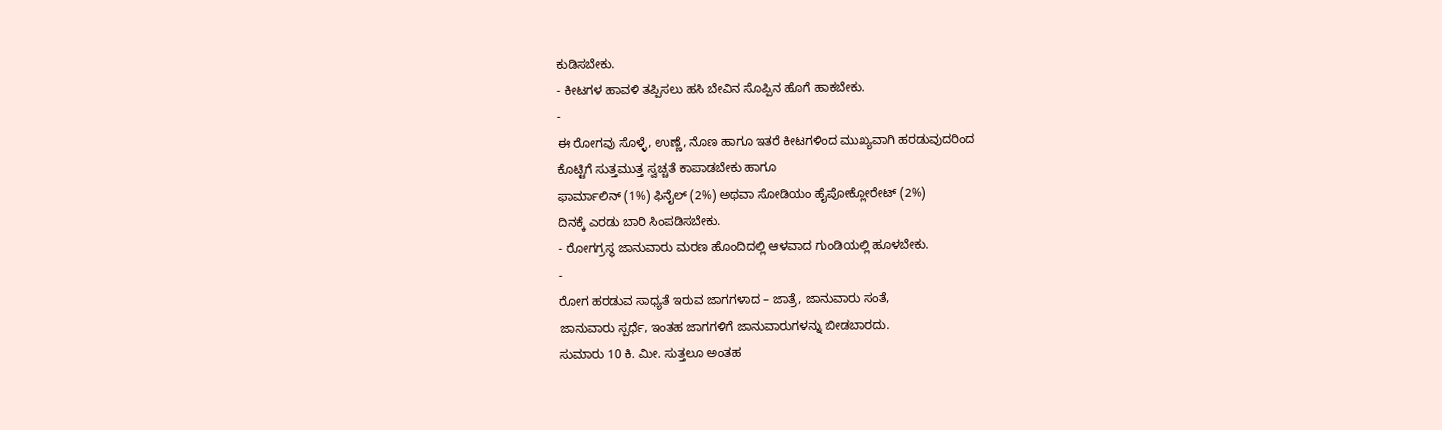ಕುಡಿಸಬೇಕು.
- ಕೀಟಗಳ ಹಾವಳಿ ತಪ್ಪಿಸಲು ಹಸಿ ಬೇವಿನ ಸೊಪ್ಪಿನ ಹೊಗೆ ಹಾಕಬೇಕು.
-
ಈ ರೋಗವು ಸೊಳ್ಳೆ, ಉಣ್ಣೆ, ನೊಣ ಹಾಗೂ ಇತರೆ ಕೀಟಗಳಿಂದ ಮುಖ್ಯವಾಗಿ ಹರಡುವುದರಿಂದ
ಕೊಟ್ಟಿಗೆ ಸುತ್ತಮುತ್ತ ಸ್ವಚ್ಚತೆ ಕಾಪಾಡಬೇಕು ಹಾಗೂ
ಫಾರ್ಮಾಲಿನ್ (1%) ಫಿನೈಲ್ (2%) ಅಥವಾ ಸೋಡಿಯಂ ಹೈಪೋಕ್ಲೋರೇಟ್ (2%)
ದಿನಕ್ಕೆ ಎರಡು ಬಾರಿ ಸಿಂಪಡಿಸಬೇಕು.
- ರೋಗಗ್ರಸ್ಥ ಜಾನುವಾರು ಮರಣ ಹೊಂದಿದಲ್ಲಿ ಆಳವಾದ ಗುಂಡಿಯಲ್ಲಿ ಹೂಳಬೇಕು.
-
ರೋಗ ಹರಡುವ ಸಾಧ್ಯತೆ ಇರುವ ಜಾಗಗಳಾದ – ಜಾತ್ರೆ, ಜಾನುವಾರು ಸಂತೆ,
ಜಾನುವಾರು ಸ್ಪರ್ಧೆ, ಇಂತಹ ಜಾಗಗಳಿಗೆ ಜಾನುವಾರುಗಳನ್ನು ಬೀಡಬಾರದು.
ಸುಮಾರು 10 ಕಿ. ಮೀ. ಸುತ್ತಲೂ ಅಂತಹ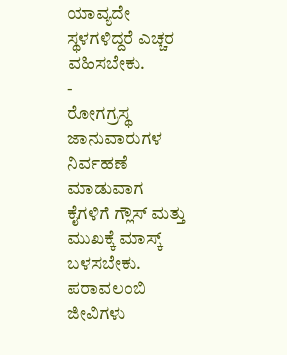ಯಾವ್ಯದೇ ಸ್ಥಳಗಳಿದ್ದರೆ ಎಚ್ಚರ ವಹಿಸಬೇಕು.
-
ರೋಗಗ್ರಸ್ಥ ಜಾನುವಾರುಗಳ ನಿರ್ವಹಣೆ ಮಾಡುವಾಗ
ಕೈಗಳಿಗೆ ಗ್ಲೌಸ್ ಮತ್ತು ಮುಖಕ್ಕೆ ಮಾಸ್ಕ್ ಬಳಸಬೇಕು.
ಪರಾವಲಂಬಿ ಜೀವಿಗಳು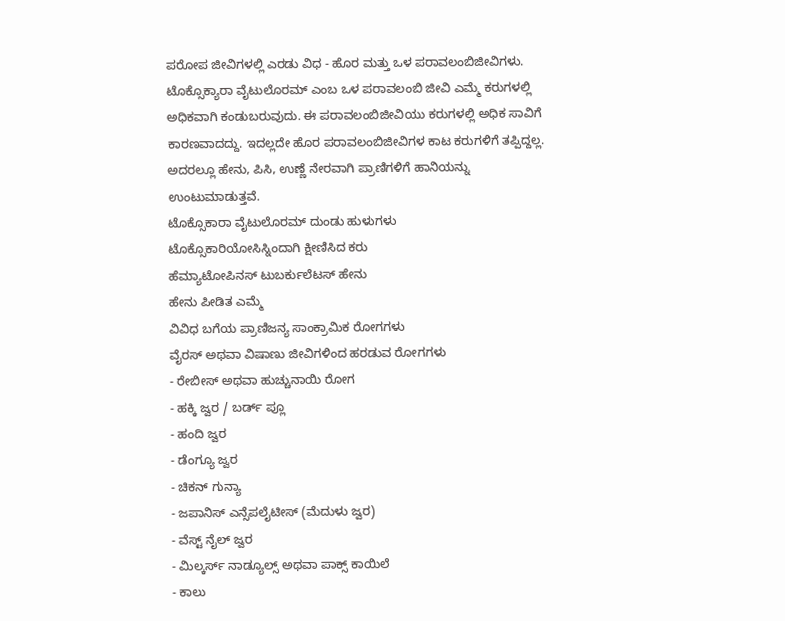ಪರೋಪ ಜೀವಿಗಳಲ್ಲಿ ಎರಡು ವಿಧ - ಹೊರ ಮತ್ತು ಒಳ ಪರಾವಲಂಬಿಜೀವಿಗಳು. ಟೊಕ್ಸೊಕ್ಯಾರಾ ವೈಟುಲೊರಮ್ ಎಂಬ ಒಳ ಪರಾವಲಂಬಿ ಜೀವಿ ಎಮ್ಮೆ ಕರುಗಳಲ್ಲಿ ಅಧಿಕವಾಗಿ ಕಂಡುಬರುವುದು. ಈ ಪರಾವಲಂಬಿಜೀವಿಯು ಕರುಗಳಲ್ಲಿ ಅಧಿಕ ಸಾವಿಗೆ ಕಾರಣವಾದದ್ದು. ಇದಲ್ಲದೇ ಹೊರ ಪರಾವಲಂಬಿಜೀವಿಗಳ ಕಾಟ ಕರುಗಳಿಗೆ ತಪ್ಪಿದ್ದಲ್ಲ. ಅದರಲ್ಲೂ ಹೇನು, ಪಿಸಿ, ಉಣ್ಣೆ ನೇರವಾಗಿ ಪ್ರಾಣಿಗಳಿಗೆ ಹಾನಿಯನ್ನು ಉಂಟುಮಾಡುತ್ತವೆ.
ಟೊಕ್ಸೊಕಾರಾ ವೈಟುಲೊರಮ್ ದುಂಡು ಹುಳುಗಳು
ಟೊಕ್ಸೊಕಾರಿಯೋಸಿಸ್ನಿಂದಾಗಿ ಕ್ಷೀಣಿಸಿದ ಕರು
ಹೆಮ್ಯಾಟೋಪಿನಸ್ ಟುಬರ್ಕುಲೆಟಸ್ ಹೇನು
ಹೇನು ಪೀಡಿತ ಎಮ್ಮೆ
ವಿವಿಧ ಬಗೆಯ ಪ್ರಾಣಿಜನ್ಯ ಸಾಂಕ್ರಾಮಿಕ ರೋಗಗಳು
ವೈರಸ್ ಅಥವಾ ವಿಷಾಣು ಜೀವಿಗಳಿಂದ ಹರಡುವ ರೋಗಗಳು
- ರೇಬೀಸ್ ಅಥವಾ ಹುಚ್ಚುನಾಯಿ ರೋಗ
- ಹಕ್ಕಿ ಜ್ವರ / ಬರ್ಡ್ ಪ್ಲೂ
- ಹಂದಿ ಜ್ವರ
- ಡೆಂಗ್ಯೂ ಜ್ವರ
- ಚಿಕನ್ ಗುನ್ಯಾ
- ಜಪಾನಿಸ್ ಎನ್ಸೆಪಲೈಟೀಸ್ (ಮೆದುಳು ಜ್ವರ)
- ವೆಸ್ಟ್ ನೈಲ್ ಜ್ವರ
- ಮಿಲ್ಕರ್ಸ್ ನಾಡ್ಯೂಲ್ಸ್ ಅಥವಾ ಪಾಕ್ಸ್ ಕಾಯಿಲೆ
- ಕಾಲು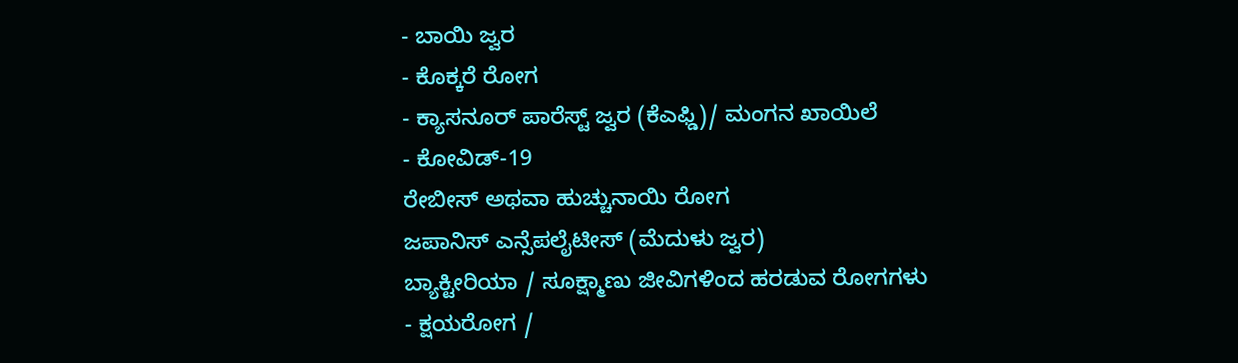- ಬಾಯಿ ಜ್ವರ
- ಕೊಕ್ಕರೆ ರೋಗ
- ಕ್ಯಾಸನೂರ್ ಪಾರೆಸ್ಟ್ ಜ್ವರ (ಕೆಎಫ್ಡಿ)/ ಮಂಗನ ಖಾಯಿಲೆ
- ಕೋವಿಡ್-19
ರೇಬೀಸ್ ಅಥವಾ ಹುಚ್ಚುನಾಯಿ ರೋಗ
ಜಪಾನಿಸ್ ಎನ್ಸೆಪಲೈಟೀಸ್ (ಮೆದುಳು ಜ್ವರ)
ಬ್ಯಾಕ್ಟೀರಿಯಾ / ಸೂಕ್ಷ್ಮಾಣು ಜೀವಿಗಳಿಂದ ಹರಡುವ ರೋಗಗಳು
- ಕ್ಷಯರೋಗ /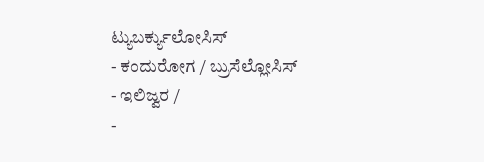ಟ್ಯುಬರ್ಕ್ಯುಲೋಸಿಸ್
- ಕಂದುರೋಗ / ಬ್ರುಸೆಲ್ಲೋಸಿಸ್
- ಇಲಿಜ್ವರ /
-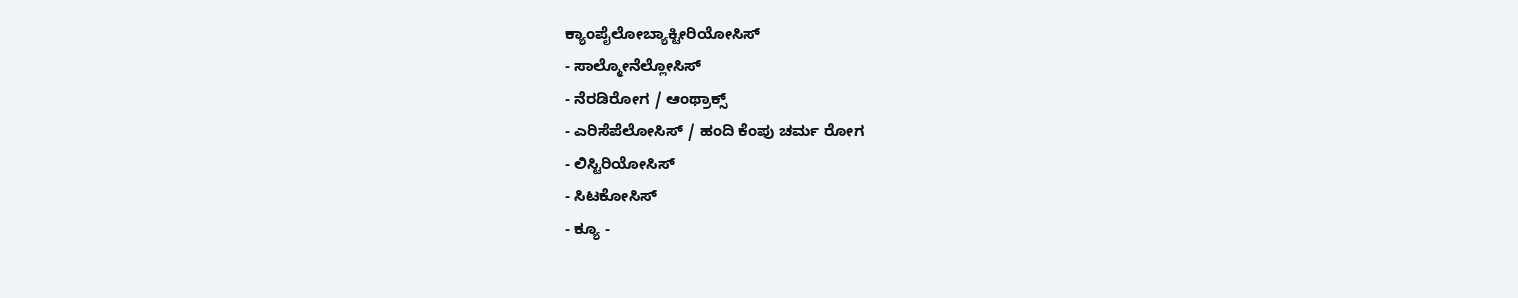ಕ್ಯಾಂಪೈಲೋಬ್ಯಾಕ್ಟೀರಿಯೋಸಿಸ್
- ಸಾಲ್ಮೋನೆಲ್ಲೋಸಿಸ್
- ನೆರಡಿರೋಗ / ಆಂಥ್ರಾಕ್ಸ್
- ಎರಿಸೆಪೆಲೋಸಿಸ್ / ಹಂದಿ ಕೆಂಪು ಚರ್ಮ ರೋಗ
- ಲಿಸ್ಟಿರಿಯೋಸಿಸ್
- ಸಿಟಕೋಸಿಸ್
- ಕ್ಯೂ -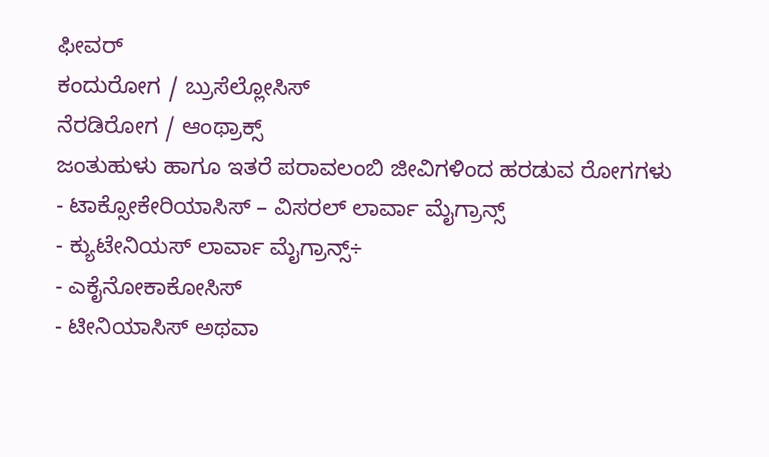ಫೀವರ್
ಕಂದುರೋಗ / ಬ್ರುಸೆಲ್ಲೋಸಿಸ್
ನೆರಡಿರೋಗ / ಆಂಥ್ರಾಕ್ಸ್
ಜಂತುಹುಳು ಹಾಗೂ ಇತರೆ ಪರಾವಲಂಬಿ ಜೀವಿಗಳಿಂದ ಹರಡುವ ರೋಗಗಳು
- ಟಾಕ್ಸೋಕೇರಿಯಾಸಿಸ್ – ವಿಸರಲ್ ಲಾರ್ವಾ ಮೈಗ್ರಾನ್ಸ್
- ಕ್ಯುಟೇನಿಯಸ್ ಲಾರ್ವಾ ಮೈಗ್ರಾನ್ಸ್÷
- ಎಕೈನೋಕಾಕೋಸಿಸ್
- ಟೀನಿಯಾಸಿಸ್ ಅಥವಾ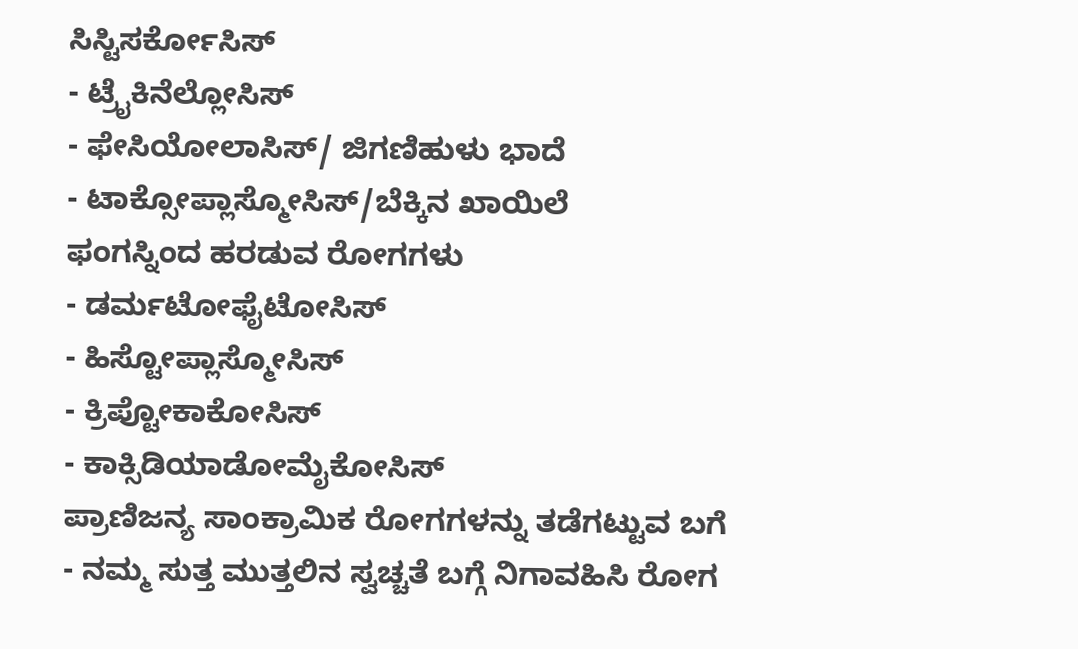ಸಿಸ್ಟಿಸರ್ಕೋಸಿಸ್
- ಟ್ರೈಕಿನೆಲ್ಲೋಸಿಸ್
- ಫೇಸಿಯೋಲಾಸಿಸ್/ ಜಿಗಣಿಹುಳು ಭಾದೆ
- ಟಾಕ್ಸೋಪ್ಲಾಸ್ಮೋಸಿಸ್/ಬೆಕ್ಕಿನ ಖಾಯಿಲೆ
ಫಂಗಸ್ನಿಂದ ಹರಡುವ ರೋಗಗಳು
- ಡರ್ಮಟೋಫೈಟೋಸಿಸ್
- ಹಿಸ್ಟೋಪ್ಲಾಸ್ಮೋಸಿಸ್
- ಕ್ರಿಪ್ಟೋಕಾಕೋಸಿಸ್
- ಕಾಕ್ಸಿಡಿಯಾಡೋಮೈಕೋಸಿಸ್
ಪ್ರಾಣಿಜನ್ಯ ಸಾಂಕ್ರಾಮಿಕ ರೋಗಗಳನ್ನು ತಡೆಗಟ್ಟುವ ಬಗೆ
- ನಮ್ಮ ಸುತ್ತ ಮುತ್ತಲಿನ ಸ್ವಚ್ಚತೆ ಬಗ್ಗೆ ನಿಗಾವಹಿಸಿ ರೋಗ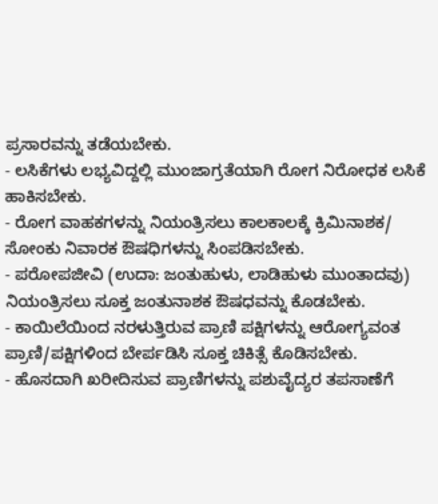ಪ್ರಸಾರವನ್ನು ತಡೆಯಬೇಕು.
- ಲಸಿಕೆಗಳು ಲಭ್ಯವಿದ್ದಲ್ಲಿ ಮುಂಜಾಗ್ರತೆಯಾಗಿ ರೋಗ ನಿರೋಧಕ ಲಸಿಕೆ ಹಾಕಿಸಬೇಕು.
- ರೋಗ ವಾಹಕಗಳನ್ನು ನಿಯಂತ್ರಿಸಲು ಕಾಲಕಾಲಕ್ಕೆ ಕ್ರಿಮಿನಾಶಕ/ ಸೋಂಕು ನಿವಾರಕ ಔಷಧಿಗಳನ್ನು ಸಿಂಪಡಿಸಬೇಕು.
- ಪರೋಪಜೀವಿ (ಉದಾ: ಜಂತುಹುಳು, ಲಾಡಿಹುಳು ಮುಂತಾದವು) ನಿಯಂತ್ರಿಸಲು ಸೂಕ್ತ ಜಂತುನಾಶಕ ಔಷಧವನ್ನು ಕೊಡಬೇಕು.
- ಕಾಯಿಲೆಯಿಂದ ನರಳುತ್ತಿರುವ ಪ್ರಾಣಿ ಪಕ್ಷಿಗಳನ್ನು ಆರೋಗ್ಯವಂತ ಪ್ರಾಣಿ/ಪಕ್ಷಿಗಳಿಂದ ಬೇರ್ಪಡಿಸಿ ಸೂಕ್ತ ಚಿಕಿತ್ಸೆ ಕೊಡಿಸಬೇಕು.
- ಹೊಸದಾಗಿ ಖರೀದಿಸುವ ಪ್ರಾಣಿಗಳನ್ನು ಪಶುವೈದ್ಯರ ತಪಸಾಣೆಗೆ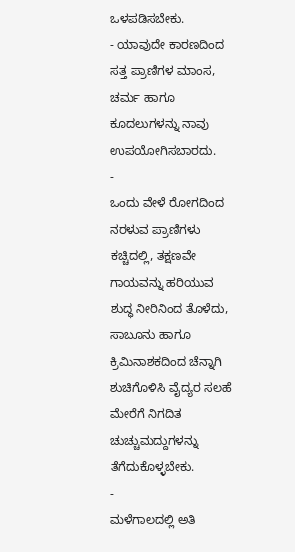ಒಳಪಡಿಸಬೇಕು.
- ಯಾವುದೇ ಕಾರಣದಿಂದ ಸತ್ತ ಪ್ರಾಣಿಗಳ ಮಾಂಸ, ಚರ್ಮ ಹಾಗೂ ಕೂದಲುಗಳನ್ನು ನಾವು ಉಪಯೋಗಿಸಬಾರದು.
-
ಒಂದು ವೇಳೆ ರೋಗದಿಂದ ನರಳುವ ಪ್ರಾಣಿಗಳು ಕಚ್ಚಿದಲ್ಲಿ, ತಕ್ಷಣವೇ ಗಾಯವನ್ನು ಹರಿಯುವ ಶುದ್ಧ ನೀರಿನಿಂದ ತೊಳೆದು,
ಸಾಬೂನು ಹಾಗೂ ಕ್ರಿಮಿನಾಶಕದಿಂದ ಚೆನ್ನಾಗಿ ಶುಚಿಗೊಳಿಸಿ ವೈದ್ಯರ ಸಲಹೆ ಮೇರೆಗೆ ನಿಗದಿತ ಚುಚ್ಚುಮದ್ದುಗಳನ್ನು ತೆಗೆದುಕೊಳ್ಳಬೇಕು.
-
ಮಳೆಗಾಲದಲ್ಲಿ ಅತಿ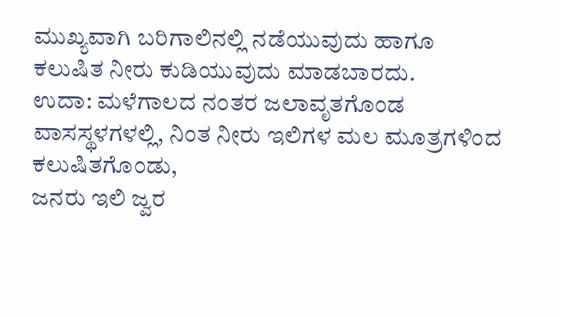ಮುಖ್ಯವಾಗಿ ಬರಿಗಾಲಿನಲ್ಲಿ ನಡೆಯುವುದು ಹಾಗೂ ಕಲುಷಿತ ನೀರು ಕುಡಿಯುವುದು ಮಾಡಬಾರದು.
ಉದಾ: ಮಳೆಗಾಲದ ನಂತರ ಜಲಾವೃತಗೊಂಡ ವಾಸಸ್ಥಳಗಳಲ್ಲಿ, ನಿಂತ ನೀರು ಇಲಿಗಳ ಮಲ ಮೂತ್ರಗಳಿಂದ ಕಲುಷಿತಗೊಂಡು,
ಜನರು ಇಲಿ ಜ್ವರ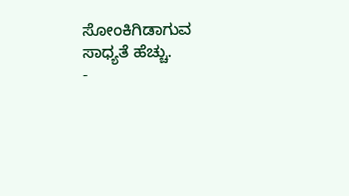ಸೋಂಕಿಗಿಡಾಗುವ ಸಾಧ್ಯತೆ ಹೆಚ್ಚು.
-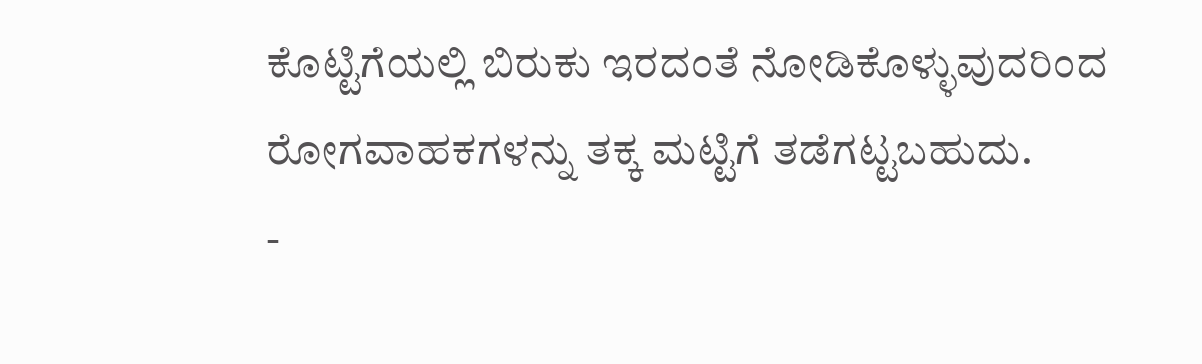ಕೊಟ್ಟಿಗೆಯಲ್ಲಿ ಬಿರುಕು ಇರದಂತೆ ನೋಡಿಕೊಳ್ಳುವುದರಿಂದ ರೋಗವಾಹಕಗಳನ್ನು ತಕ್ಕ ಮಟ್ಟಿಗೆ ತಡೆಗಟ್ಟಬಹುದು.
-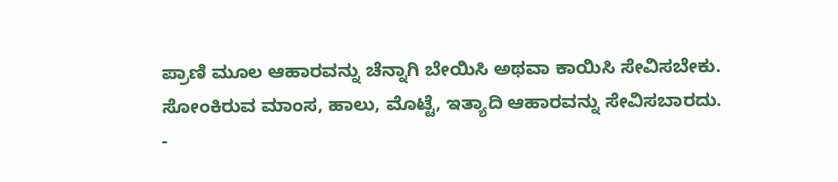ಪ್ರಾಣಿ ಮೂಲ ಆಹಾರವನ್ನು ಚೆನ್ನಾಗಿ ಬೇಯಿಸಿ ಅಥವಾ ಕಾಯಿಸಿ ಸೇವಿಸಬೇಕು.
ಸೋಂಕಿರುವ ಮಾಂಸ, ಹಾಲು, ಮೊಟ್ಟೆ, ಇತ್ಯಾದಿ ಆಹಾರವನ್ನು ಸೇವಿಸಬಾರದು.
-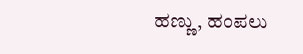ಹಣ್ಣು, ಹಂಪಲು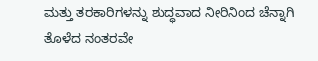ಮತ್ತು ತರಕಾರಿಗಳನ್ನು ಶುದ್ಧವಾದ ನೀರಿನಿಂದ ಚೆನ್ನಾಗಿ ತೊಳೆದ ನಂತರವೇ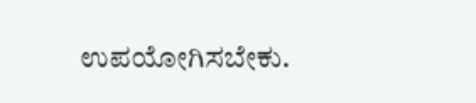ಉಪಯೋಗಿಸಬೇಕು.